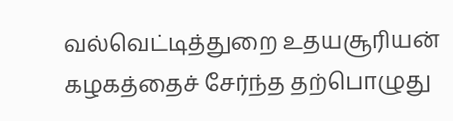வல்வெட்டித்துறை உதயசூரியன் கழகத்தைச் சேர்ந்த தற்பொழுது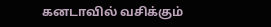கனடாவில் வசிக்கும்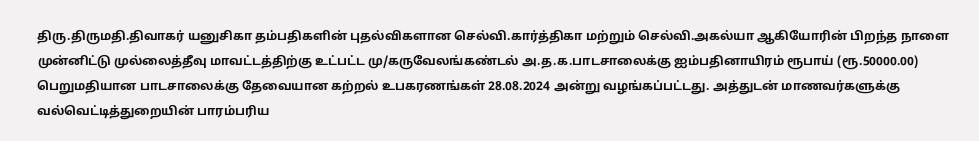திரு.திருமதி.திவாகர் யனுசிகா தம்பதிகளின் புதல்விகளான செல்வி.கார்த்திகா மற்றும் செல்வி.அகல்யா ஆகியோரின் பிறந்த நாளை முன்னிட்டு முல்லைத்தீவு மாவட்டத்திற்கு உட்பட்ட மு/கருவேலங்கண்டல் அ.த.க.பாடசாலைக்கு ஐம்பதினாயிரம் ரூபாய் (ரூ.50000.00) பெறுமதியான பாடசாலைக்கு தேவையான கற்றல் உபகரணங்கள் 28.08.2024 அன்று வழங்கப்பட்டது. அத்துடன் மாணவர்களுக்கு வல்வெட்டித்துறையின் பாரம்பரிய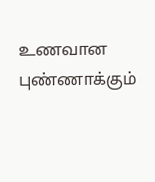உணவான புண்ணாக்கும்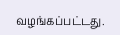வழங்கப்பட்டது.